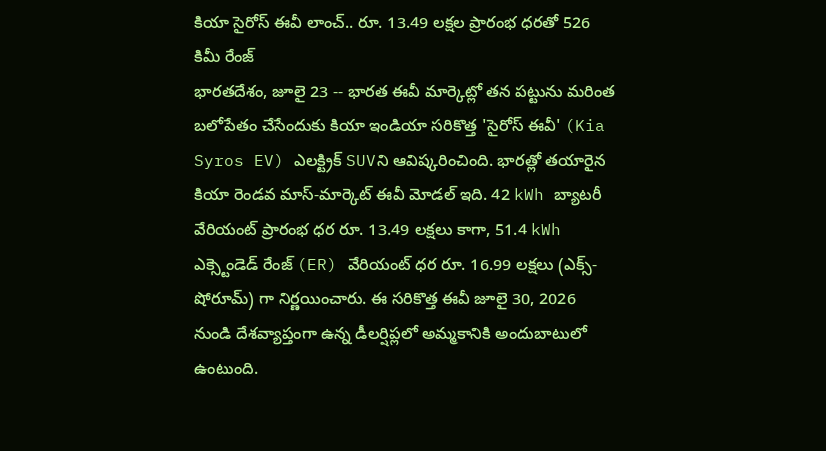కియా సైరోస్ ఈవీ లాంచ్.. రూ. 13.49 లక్షల ప్రారంభ ధరతో 526 కిమీ రేంజ్
భారతదేశం, జూలై 23 -- భారత ఈవీ మార్కెట్లో తన పట్టును మరింత బలోపేతం చేసేందుకు కియా ఇండియా సరికొత్త 'సైరోస్ ఈవీ' (Kia Syros EV) ఎలక్ట్రిక్ SUVని ఆవిష్కరించింది. భారత్లో తయారైన కియా రెండవ మాస్-మార్కెట్ ఈవీ మోడల్ ఇది. 42 kWh బ్యాటరీ వేరియంట్ ప్రారంభ ధర రూ. 13.49 లక్షలు కాగా, 51.4 kWh ఎక్స్టెండెడ్ రేంజ్ (ER) వేరియంట్ ధర రూ. 16.99 లక్షలు (ఎక్స్-షోరూమ్) గా నిర్ణయించారు. ఈ సరికొత్త ఈవీ జూలై 30, 2026 నుండి దేశవ్యాప్తంగా ఉన్న డీలర్షిప్లలో అమ్మకానికి అందుబాటులో ఉంటుంది.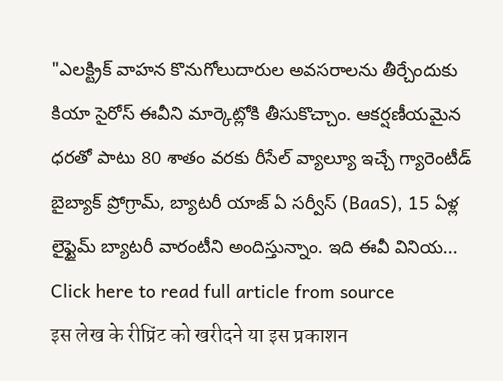"ఎలక్ట్రిక్ వాహన కొనుగోలుదారుల అవసరాలను తీర్చేందుకు కియా సైరోస్ ఈవీని మార్కెట్లోకి తీసుకొచ్చాం. ఆకర్షణీయమైన ధరతో పాటు 80 శాతం వరకు రీసేల్ వ్యాల్యూ ఇచ్చే గ్యారెంటీడ్ బైబ్యాక్ ప్రోగ్రామ్, బ్యాటరీ యాజ్ ఏ సర్వీస్ (BaaS), 15 ఏళ్ల లైఫ్టైమ్ బ్యాటరీ వారంటీని అందిస్తున్నాం. ఇది ఈవీ వినియ...
Click here to read full article from source
इस लेख के रीप्रिंट को खरीदने या इस प्रकाशन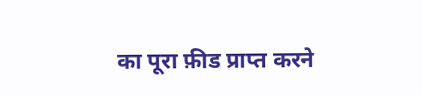का पूरा फ़ीड प्राप्त करने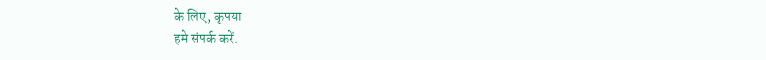के लिए, कृपया
हमे संपर्क करें.